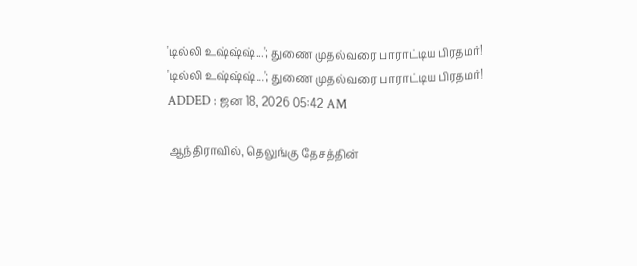'டில்லி உஷ்ஷ்ஷ்...'; துணை முதல்வரை பாராட்டிய பிரதமர்!
'டில்லி உஷ்ஷ்ஷ்...'; துணை முதல்வரை பாராட்டிய பிரதமர்!
ADDED : ஜன 18, 2026 05:42 AM

ஆந்திராவில், தெலுங்கு தேசத்தின்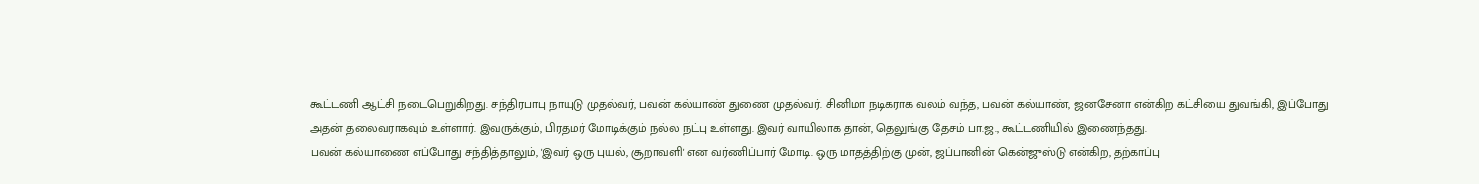கூட்டணி ஆட்சி நடைபெறுகிறது. சந்திரபாபு நாயுடு முதல்வர், பவன் கல்யாண் துணை முதல்வர். சினிமா நடிகராக வலம் வந்த, பவன் கல்யாண், ஜனசேனா என்கிற கட்சியை துவங்கி, இப்போது அதன் தலைவராகவும் உள்ளார். இவருக்கும், பிரதமர் மோடிக்கும் நல்ல நட்பு உள்ளது. இவர் வாயிலாக தான், தெலுங்கு தேசம் பா.ஜ., கூட்டணியில் இணைந்தது.
பவன் கல்யாணை எப்போது சந்தித்தாலும், 'இவர் ஒரு புயல், சூறாவளி' என வர்ணிப்பார் மோடி. ஒரு மாதத்திற்கு முன், ஜப்பானின் கென்ஜுஸ்டு என்கிற, தற்காப்பு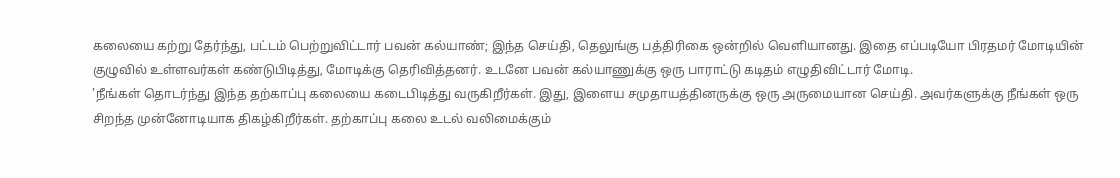கலையை கற்று தேர்ந்து, பட்டம் பெற்றுவிட்டார் பவன் கல்யாண்; இந்த செய்தி, தெலுங்கு பத்திரிகை ஒன்றில் வெளியானது. இதை எப்படியோ பிரதமர் மோடியின் குழுவில் உள்ளவர்கள் கண்டுபிடித்து, மோடிக்கு தெரிவித்தனர். உடனே பவன் கல்யாணுக்கு ஒரு பாராட்டு கடிதம் எழுதிவிட்டார் மோடி.
'நீங்கள் தொடர்ந்து இந்த தற்காப்பு கலையை கடைபிடித்து வருகிறீர்கள். இது, இளைய சமுதாயத்தினருக்கு ஒரு அருமையான செய்தி. அவர்களுக்கு நீங்கள் ஒரு சிறந்த முன்னோடியாக திகழ்கிறீர்கள். தற்காப்பு கலை உடல் வலிமைக்கும்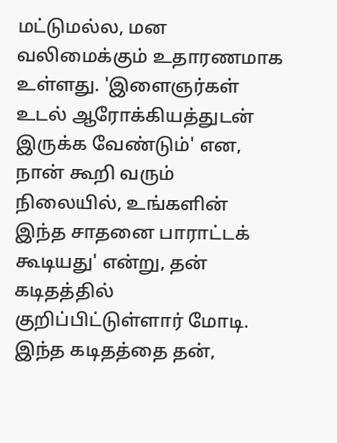மட்டுமல்ல, மன வலிமைக்கும் உதாரணமாக உள்ளது. 'இளைஞர்கள் உடல் ஆரோக்கியத்துடன் இருக்க வேண்டும்' என, நான் கூறி வரும் நிலையில், உங்களின் இந்த சாதனை பாராட்டக் கூடியது' என்று, தன் கடிதத்தில் குறிப்பிட்டுள்ளார் மோடி.
இந்த கடிதத்தை தன்,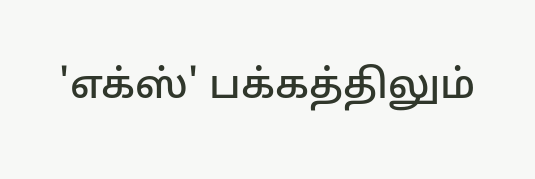'எக்ஸ்' பக்கத்திலும்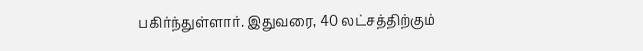பகிர்ந்துள்ளார். இதுவரை, 40 லட்சத்திற்கும்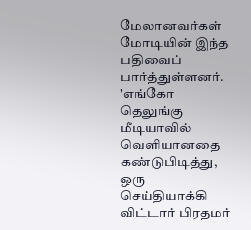மேலானவர்கள் மோடியின் இந்த பதிவைப் பார்த்துள்ளனர். 'எங்கோ தெலுங்கு மீடியாவில் வெளியானதை கண்டுபிடித்து, ஒரு செய்தியாக்கி விட்டார் பிரதமர்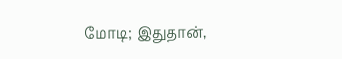மோடி; இதுதான்,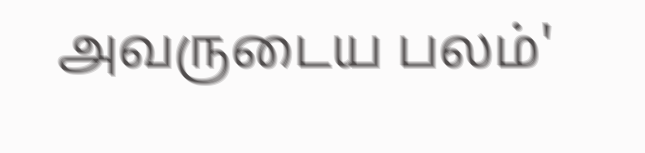அவருடைய பலம்'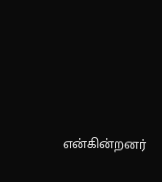என்கின்றனர்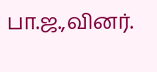பா.ஜ.,வினர்.